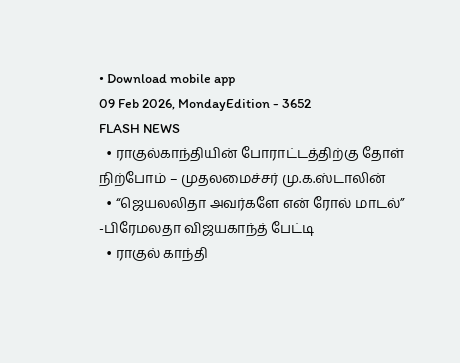• Download mobile app
09 Feb 2026, MondayEdition - 3652
FLASH NEWS
  • ராகுல்காந்தியின் போராட்டத்திற்கு தோள் நிற்போம் – முதலமைச்சர் மு.க.ஸ்டாலின்
  • “ஜெயலலிதா அவர்களே என் ரோல் மாடல்” -பிரேமலதா விஜயகாந்த் பேட்டி
  • ராகுல் காந்தி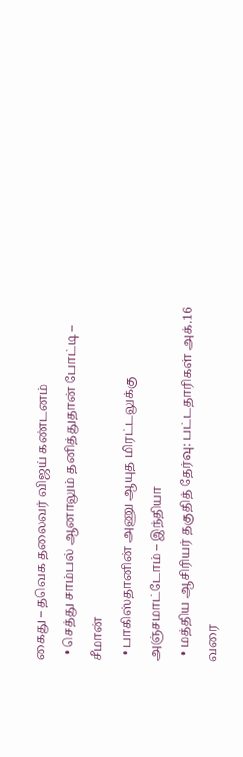கைது – தவெக தலைவர் விஜய் கண்டனம்
  • செத்து சாம்பல் ஆனாலும் தனித்துதான் போட்டி – சீமான்
  • பாகிஸ்தானின் அணு ஆயுத மிரட்டலுக்கு அஞ்சமாட்டோம் – இந்தியா
  • மத்திய ஆசிரியர் தகுதித் தேர்வு: பட்டதாரிகள் அக்.16 வரை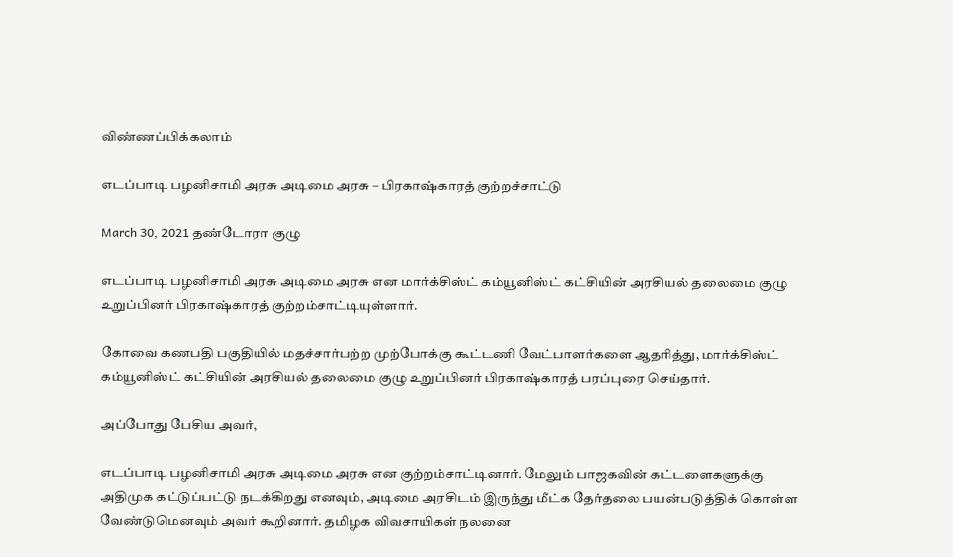விண்ணப்பிக்கலாம்

எடப்பாடி பழனிசாமி அரசு அடிமை அரசு – பிரகாஷ்காரத் குற்றச்சாட்டு

March 30, 2021 தண்டோரா குழு

எடப்பாடி பழனிசாமி அரசு அடிமை அரசு என மார்க்சிஸ்ட் கம்யூனிஸ்ட் கட்சியின் அரசியல் தலைமை குழு உறுப்பினர் பிரகாஷ்காரத் குற்றம்சாட்டியுள்ளார்.

கோவை கணபதி பகுதியில் மதச்சார்பற்ற முற்போக்கு கூட்டணி வேட்பாளர்களை ஆதரித்து, மார்க்சிஸ்ட் கம்யூனிஸ்ட் கட்சியின் அரசியல் தலைமை குழு உறுப்பினர் பிரகாஷ்காரத் பரப்புரை செய்தார்.

அப்போது பேசிய அவர்,

எடப்பாடி பழனிசாமி அரசு அடிமை அரசு என குற்றம்சாட்டினார். மேலும் பாஜகவின் கட்டளைகளுக்கு அதிமுக கட்டுப்பட்டு நடக்கிறது எனவும், அடிமை அரசிடம் இருந்து மீட்க தேர்தலை பயன்படுத்திக் கொள்ள வேண்டுமெனவும் அவர் கூறினார். தமிழக விவசாயிகள் நலனை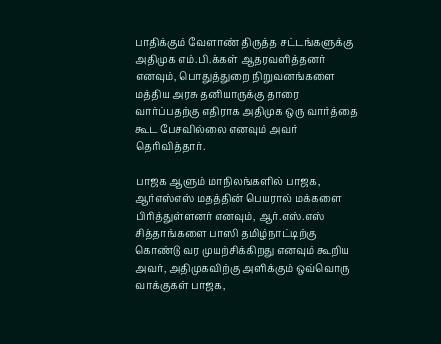பாதிக்கும் வேளாண் திருத்த சட்டங்களுக்கு அதிமுக எம்.பி.க்கள் ஆதரவளித்தனர் எனவும், பொதுத்துறை நிறுவனங்களை மத்திய அரசு தனியாருக்கு தாரை வார்ப்பதற்கு எதிராக அதிமுக ஒரு வார்த்தை கூட பேசவில்லை எனவும் அவர் தெரிவித்தார்.

பாஜக ஆளும் மாநிலங்களில் பாஜக, ஆர்எஸ்எஸ் மதத்தின் பெயரால் மக்களை பிரித்துள்ளனர் எனவும், ஆர்.எஸ்.எஸ் சித்தாங்களை பாஸி தமிழ்நாட்டிற்கு கொண்டு வர முயற்சிக்கிறது எனவும் கூறிய அவர், அதிமுகவிற்கு அளிக்கும் ஒவ்வொரு வாக்குகள் பாஜக,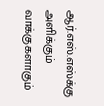ஆர்.எஸ்.எஸ்க்கு அளிக்கும் வாக்குகளாகும்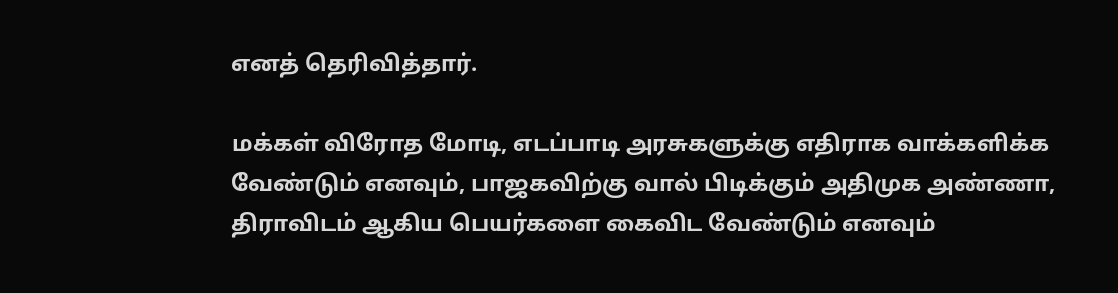எனத் தெரிவித்தார்.

மக்கள் விரோத மோடி, எடப்பாடி அரசுகளுக்கு எதிராக வாக்களிக்க வேண்டும் எனவும், பாஜகவிற்கு வால் பிடிக்கும் அதிமுக அண்ணா, திராவிடம் ஆகிய பெயர்களை கைவிட வேண்டும் எனவும்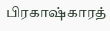பிரகாஷ்காரத்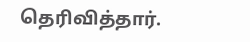தெரிவித்தார்.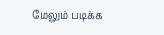மேலும் படிக்க